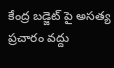కేంద్ర బడ్జెట్ పై అసత్య ప్రచారం వద్దు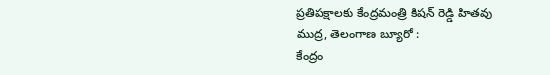ప్రతిపక్షాలకు కేంద్రమంత్రి కిషన్ రెడ్డి హితవు
ముద్ర, తెలంగాణ బ్యూరో :
కేంద్రం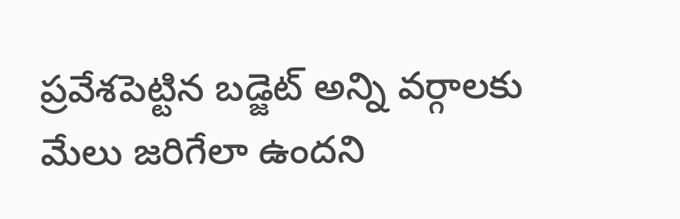ప్రవేశపెట్టిన బడ్జెట్ అన్ని వర్గాలకు మేలు జరిగేలా ఉందని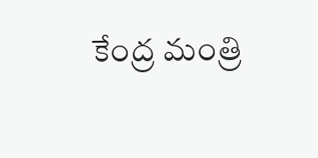కేంద్ర మంత్రి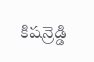కిషన్రెడ్డి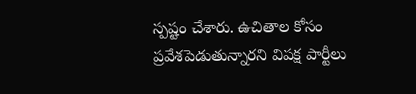స్పష్టం చేశారు. ఉచితాల కోసం ప్రవేశపెడుతున్నారని విపక్ష పార్టీలు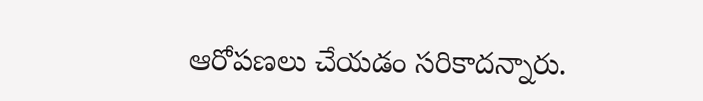ఆరోపణలు చేయడం సరికాదన్నారు.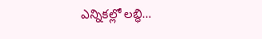ఎన్నికల్లో లబ్ధి…